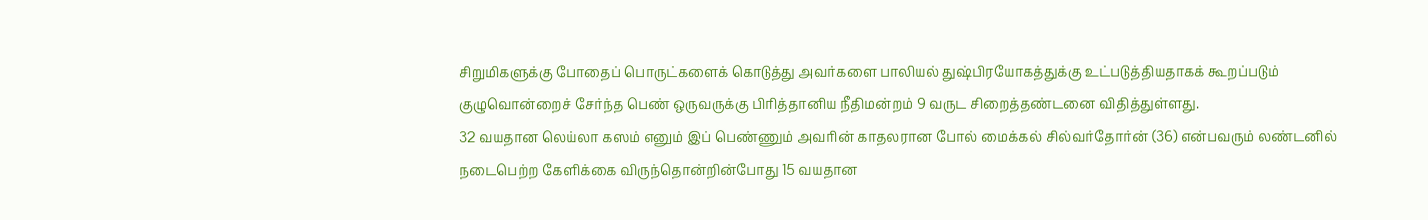சிறுமிகளுக்கு போதைப் பொருட்களைக் கொடுத்து அவர்களை பாலியல் துஷ்பிரயோகத்துக்கு உட்படுத்தியதாகக் கூறப்படும் குழுவொன்றைச் சேர்ந்த பெண் ஒருவருக்கு பிரித்தானிய நீதிமன்றம் 9 வருட சிறைத்தண்டனை விதித்துள்ளது.
32 வயதான லெய்லா கஸம் எனும் இப் பெண்ணும் அவரின் காதலரான போல் மைக்கல் சில்வர்தோர்ன் (36) என்பவரும் லண்டனில் நடைபெற்ற கேளிக்கை விருந்தொன்றின்போது 15 வயதான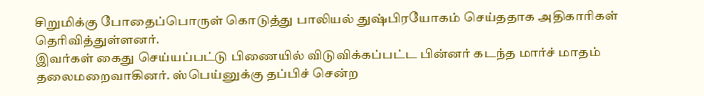சிறுமிக்கு போதைப்பொருள் கொடுத்து பாலியல் துஷ்பிரயோகம் செய்ததாக அதிகாரிகள் தெரிவித்துள்ளனர்.
இவர்கள் கைது செய்யப்பட்டு பிணையில் விடுவிக்கப்பட்ட பின்னர் கடந்த மார்ச் மாதம் தலைமறைவாகினர். ஸ்பெய்னுக்கு தப்பிச் சென்ற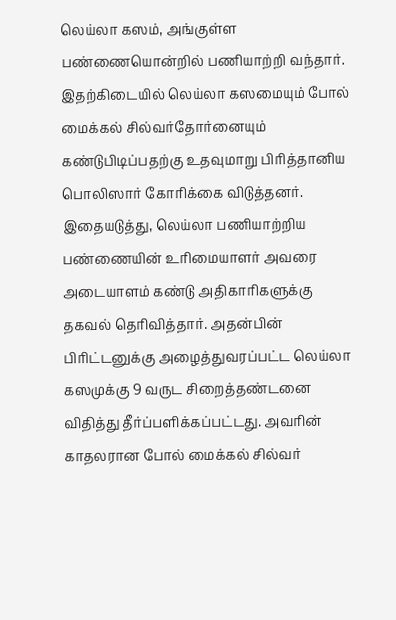லெய்லா கஸம், அங்குள்ள பண்ணையொன்றில் பணியாற்றி வந்தார்.
இதற்கிடையில் லெய்லா கஸமையும் போல் மைக்கல் சில்வர்தோர்னையும் கண்டுபிடிப்பதற்கு உதவுமாறு பிரித்தானிய பொலிஸார் கோரிக்கை விடுத்தனர்.
இதையடுத்து, லெய்லா பணியாற்றிய பண்ணையின் உரிமையாளர் அவரை அடையாளம் கண்டு அதிகாரிகளுக்கு தகவல் தெரிவித்தார். அதன்பின் பிரிட்டனுக்கு அழைத்துவரப்பட்ட லெய்லா கஸமுக்கு 9 வருட சிறைத்தண்டனை விதித்து தீர்ப்பளிக்கப்பட்டது. அவரின் காதலரான போல் மைக்கல் சில்வர்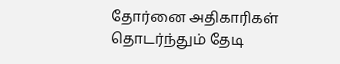தோர்னை அதிகாரிகள் தொடர்ந்தும் தேடி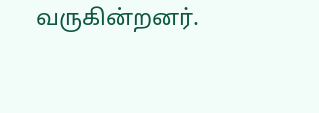வருகின்றனர்.